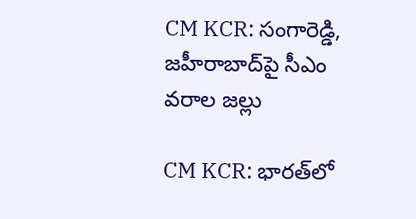CM KCR: సంగారెడ్డి, జహీరాబాద్‌పై సీఎం వరాల జల్లు

CM KCR: భారత్‌లో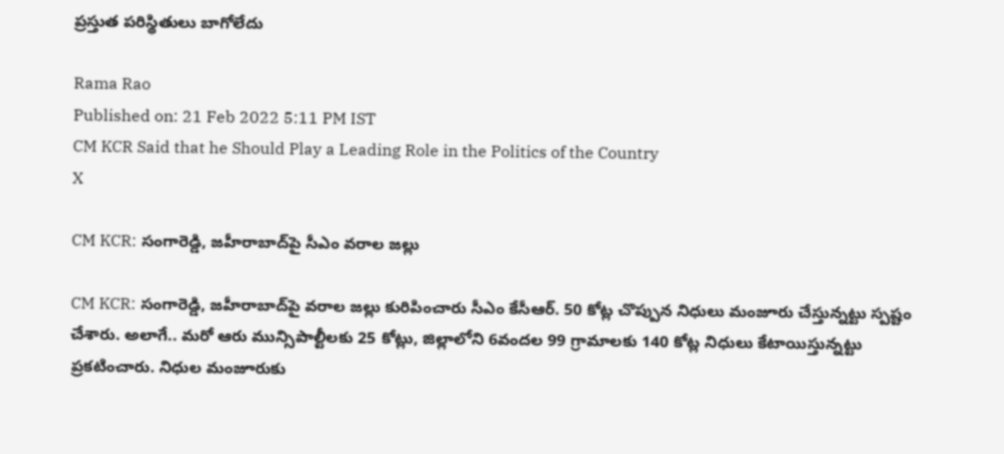ప్రస్తుత పరిస్థితులు బాగోలేదు

Rama Rao
Published on: 21 Feb 2022 5:11 PM IST
CM KCR Said that he Should Play a Leading Role in the Politics of the Country
X

CM KCR: సంగారెడ్డి, జహీరాబాద్‌పై సీఎం వరాల జల్లు

CM KCR: సంగారెడ్డి, జహీరాబాద్‌పై వరాల జల్లు కురిపించారు సీఎం కేసీఆర్. 50 కోట్ల చొప్పున నిధులు మంజూరు చేస్తున్నట్టు స్పష్టం చేశారు. అలాగే.. మరో ఆరు మున్సిపాల్టీలకు 25 కోట్లు, జిల్లాలోని 6వందల 99 గ్రామాలకు 140 కోట్ల నిధులు కేటాయిస్తున్నట్టు ప్రకటించారు. నిధుల మంజూరుకు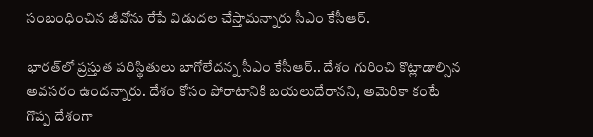సంబంధించిన జీవోను రేపే విడుదల చేస్తామన్నారు సీఎం కేసీఆర్.

భారత్‌లో ప్రస్తుత పరిస్థితులు బాగోలేదన్న సీఎం కేసీఆర్.. దేశం గురించి కొట్లాడాల్సిన అవసరం ఉందన్నారు. దేశం కోసం పోరాటానికి బయలుదేరానని, అమెరికా కంటే గొప్ప దేశంగా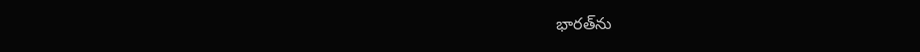భారత్‌ను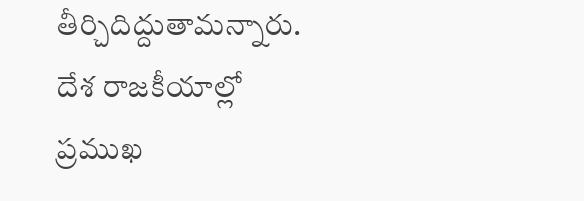తీర్చిదిద్దుతామన్నారు. దేశ రాజకీయాల్లో ప్రముఖ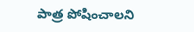పాత్ర పోషించాలని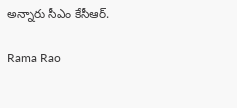అన్నారు సీఎం కేసీఆర్.

Rama Rao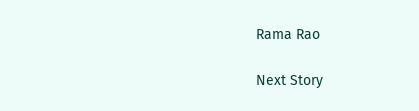Rama Rao

Next Story